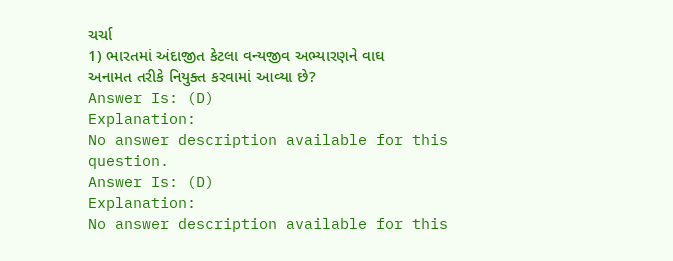ચર્ચા
1) ભારતમાં અંદાજીત કેટલા વન્યજીવ અભ્યારણને વાઘ અનામત તરીકે નિયુક્ત કરવામાં આવ્યા છે?
Answer Is: (D)
Explanation:
No answer description available for this question.
Answer Is: (D)
Explanation:
No answer description available for this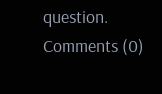question.
Comments (0)